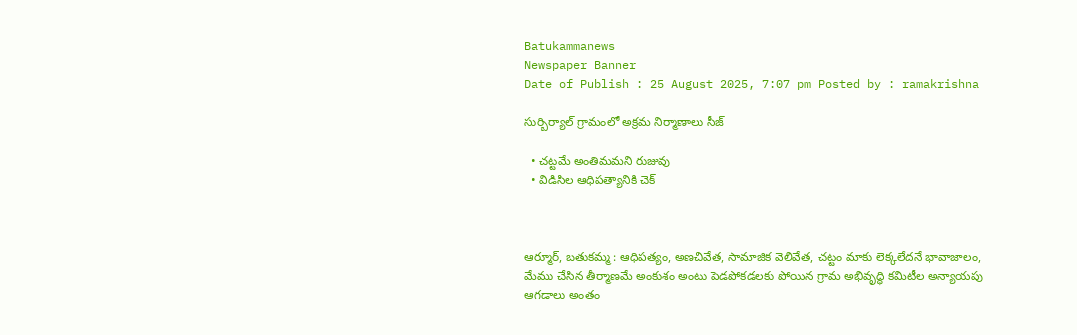Batukammanews
Newspaper Banner
Date of Publish : 25 August 2025, 7:07 pm Posted by : ramakrishna

సుర్బిర్యాల్ గ్రామంలో అక్రమ నిర్మాణాలు సీజ్

  • చట్టమే అంతిమమని రుజువు
  • విడిసిల ఆధిపత్యానికి చెక్



ఆర్మూర్, బతుకమ్మ : ఆధిపత్యం, అణచివేత, సామాజిక వెలివేత, చట్టం మాకు లెక్కలేదనే భావాజాలం, మేము చేసిన తీర్మాణమే అంకుశం అంటు పెడపోకడలకు పోయిన గ్రామ అభివృద్ధి కమిటీల అన్యాయపు ఆగడాలు అంతం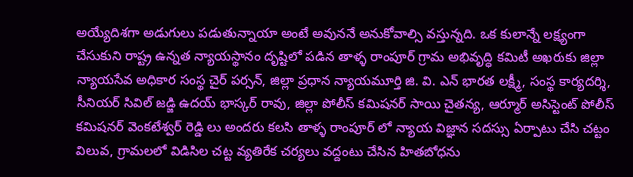అయ్యేదిశగా అడుగులు పడుతున్నాయా అంటే అవుననే అనుకోవాల్సి వస్తున్నది. ఒక కులాన్నే లక్ష్యంగా చేసుకుని రాష్ట్ర ఉన్నత న్యాయస్థానం దృష్టిలో పడిన తాళ్ళ రాంపూర్ గ్రామ అభివృద్ధి కమిటీ అఖరుకు జిల్లా న్యాయసేవ అధికార సంస్థ చైర్ పర్సన్, జిల్లా ప్రధాన న్యాయమూర్తి జి. వి. ఎన్ భారత లక్ష్మీ, సంస్థ కార్యదర్శి, సీనియర్ సివిల్ జడ్జి ఉదయ్ భాస్కర్ రావు, జిల్లా పోలీస్ కమిషనర్ సాయి చైతన్య, ఆర్మూర్ అసిస్టెంట్ పోలీస్ కమిషనర్ వెంకటేశ్వర్ రెడ్డి లు అందరు కలసి తాళ్ళ రాంపూర్ లో న్యాయ విజ్ఞాన సదస్సు ఏర్పాటు చేసి చట్టం విలువ, గ్రామలలో విడిసిల చట్ట వ్యతిరేక చర్యలు వద్దంటు చేసిన హితబోధను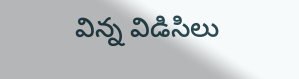విన్న విడిసిలు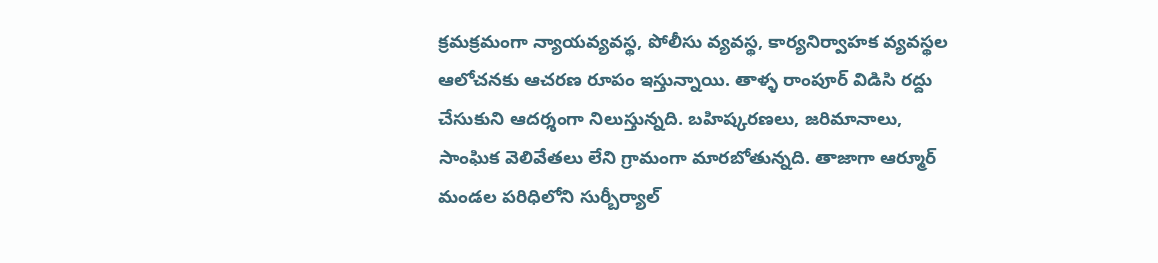క్రమక్రమంగా న్యాయవ్యవస్థ, పోలీసు వ్యవస్థ, కార్యనిర్వాహక వ్యవస్థల ఆలోచనకు ఆచరణ రూపం ఇస్తున్నాయి. తాళ్ళ రాంపూర్ విడిసి రద్దు చేసుకుని ఆదర్శంగా నిలుస్తున్నది. బహిష్కరణలు, జరిమానాలు, సాంఘిక వెలివేతలు లేని గ్రామంగా మారబోతున్నది. తాజాగా ఆర్మూర్ మండల పరిధిలోని సుర్బీర్యాల్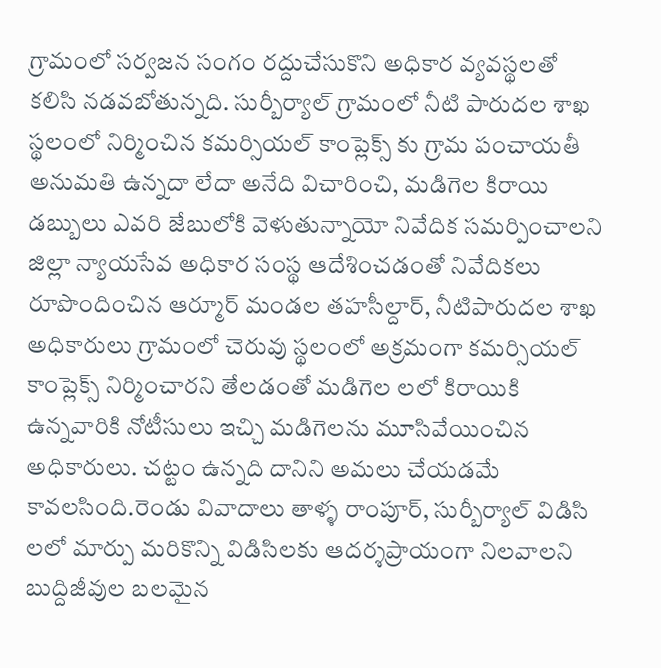గ్రామంలో సర్వజన సంగం రద్దుచేసుకొని అధికార వ్యవస్థలతో కలిసి నడవబోతున్నది. సుర్బీర్యాల్ గ్రామంలో నీటి పారుదల శాఖ స్థలంలో నిర్మించిన కమర్సియల్ కాంప్లెక్స్ కు గ్రామ పంచాయతీ అనుమతి ఉన్నదా లేదా అనేది విచారించి, మడిగెల కిరాయి డబ్బులు ఎవరి జేబులోకి వెళుతున్నాయో నివేదిక సమర్పించాలని జిల్లా న్యాయసేవ అధికార సంస్థ ఆదేశించడంతో నివేదికలు రూపొందించిన ఆర్మూర్ మండల తహసీల్దార్, నీటిపారుదల శాఖ అధికారులు గ్రామంలో చెరువు స్థలంలో అక్రమంగా కమర్సియల్ కాంప్లెక్స్ నిర్మించారని తేలడంతో మడిగెల లలో కిరాయికి ఉన్నవారికి నోటీసులు ఇచ్చి మడిగెలను మూసివేయించిన అధికారులు. చట్టం ఉన్నది దానిని అమలు చేయడమే కావలసింది.రెండు వివాదాలు తాళ్ళ రాంపూర్, సుర్బీర్యాల్ విడిసి లలో మార్పు మరికొన్ని విడిసిలకు ఆదర్శప్రాయంగా నిలవాలని బుద్దిజీవుల బలమైన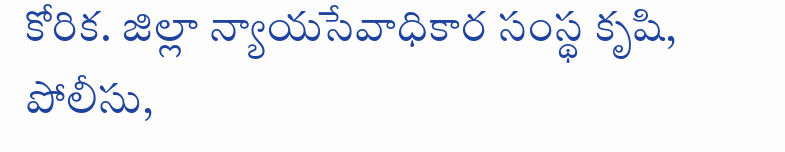కోరిక. జిల్లా న్యాయసేవాధికార సంస్థ కృషి, పోలీసు,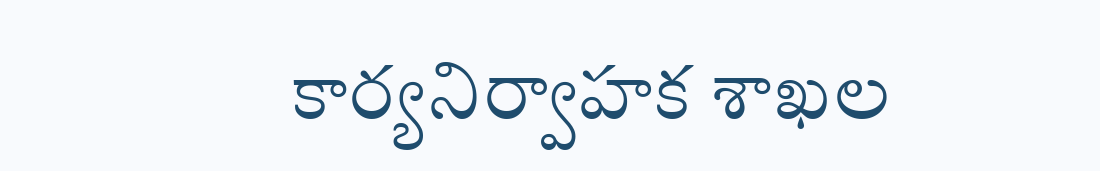కార్యనిర్వాహక శాఖల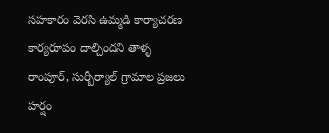సహకారం వెరసి ఉమ్మడి కార్యాచరణ కార్యరూపం దాల్చిందని తాళ్ళ రాంపూర్, సుర్బీర్యాల్ గ్రామాల ప్రజలు హర్షం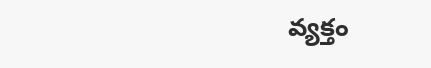వ్యక్తం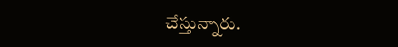చేస్తున్నారు.